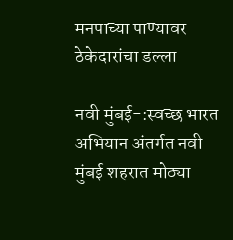मनपाच्या पाण्यावर ठेकेदारांचा डल्ला

नवी मुंबई-:स्वच्छ भारत अभियान अंतर्गत नवी मुंबई शहरात मोठ्या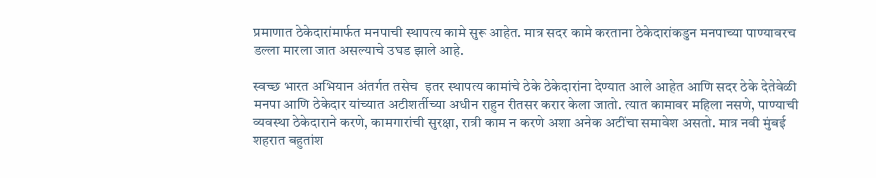प्रमाणात ठेकेदारांमार्फत मनपाची स्थापत्य कामे सुरू आहेत. मात्र सदर कामे करताना ठेकेदारांकडुन मनपाच्या पाण्यावरच  डल्ला मारला जात असल्याचे उघड झाले आहे.

स्वच्छ भारत अभियान अंतर्गत तसेच  इतर स्थापत्य कामांचे ठेके ठेकेदारांना देण्यात आले आहेत आणि सदर ठेके देतेवेळी मनपा आणि ठेकेदार यांच्यात अटीशर्तीच्या अधीन राहुन रीतसर करार केला जातो. त्यात कामावर महिला नसणे, पाण्याची व्यवस्था ठेकेदाराने करणे, कामगारांची सुरक्षा, रात्री काम न करणे अशा अनेक अटींचा समावेश असतो. मात्र नवी मुंबई शहरात बहुतांश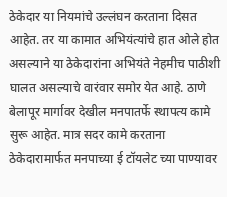ठेकेदार या नियमांचे उल्लंघन करताना दिसत आहेत. तर या कामात अभियंत्यांचे हात ओले होत असल्याने या ठेकेदारांना अभियंते नेहमीच पाठीशी घालत असल्याचे वारंवार समोर येत आहे. ठाणे बेलापूर मार्गावर देखील मनपातर्फे स्थापत्य कामे सुरू आहेत. मात्र सदर कामे करताना ठेकेदारामार्फत मनपाच्या ई टॉयलेट च्या पाण्यावर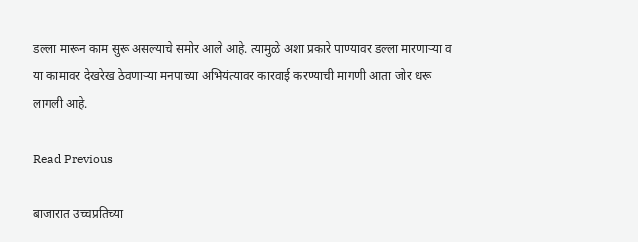डल्ला मारून काम सुरू असल्याचे समोर आले आहे. त्यामुळे अशा प्रकारे पाण्यावर डल्ला मारणाऱ्या व या कामावर देखरेख ठेवणाऱ्या मनपाच्या अभियंत्यावर कारवाई करण्याची मागणी आता जोर धरू लागली आहे.

Read Previous

बाजारात उच्चप्रतिच्या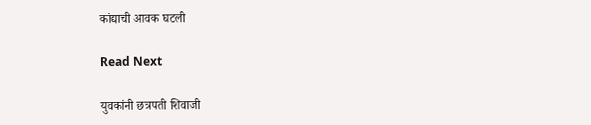कांद्याची आवक घटली

Read Next

युवकांनी छत्रपती शिवाजी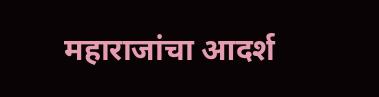महाराजांचा आदर्श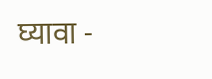घ्यावा -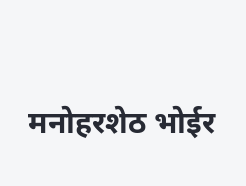मनोहरशेठ भोईर